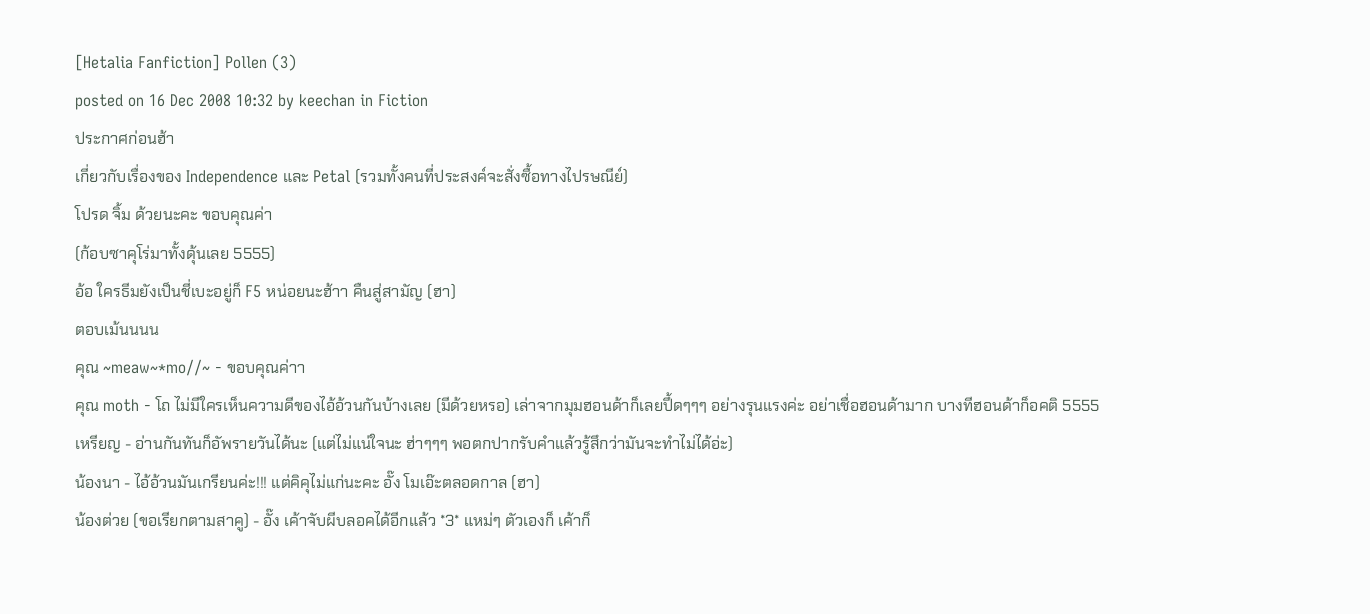[Hetalia Fanfiction] Pollen (3)
posted on 16 Dec 2008 10:32 by keechan in Fiction
ประกาศก่อนฮ้า
เกี่ยวกับเรื่องของ Independence และ Petal (รวมทั้งคนที่ประสงค์จะสั่งซื้อทางไปรษณีย์)
โปรด จิ้ม ด้วยนะคะ ขอบคุณค่า
(ก้อบซาคุโร่มาทั้งดุ้นเลย 5555)
อ้อ ใครธีมยังเป็นชี่เบะอยู่ก็ F5 หน่อยนะฮ้าา คืนสู่สามัญ (ฮา)
ตอบเม้นนนน
คุณ ~meaw~*mo//~ - ขอบคุณค่าา
คุณ moth - โถ ไม่มีใครเห็นความดีของไอ้อ้วนกันบ้างเลย (มีด้วยหรอ) เล่าจากมุมฮอนด้าก็เลยปึ้ดๆๆๆ อย่างรุนแรงค่ะ อย่าเชื่อฮอนด้ามาก บางทีฮอนด้าก็อคติ 5555
เหรียญ - อ่านกันทันก็อัพรายวันได้นะ (แต่ไม่แน่ใจนะ ฮ่าๆๆๆ พอตกปากรับคำแล้วรู้สึกว่ามันจะทำไม่ได้อ่ะ)
น้องนา - ไอ้อ้วนมันเกรียนค่ะ!!! แต่คิคุไม่แก่นะคะ อั๊ง โมเอ๊ะตลอดกาล (ฮา)
น้องต่วย (ขอเรียกตามสาคู) - อั๊ง เค้าจับผีบลอคได้อีกแล้ว *3* แหม่ๆ ตัวเองก็ เค้าก็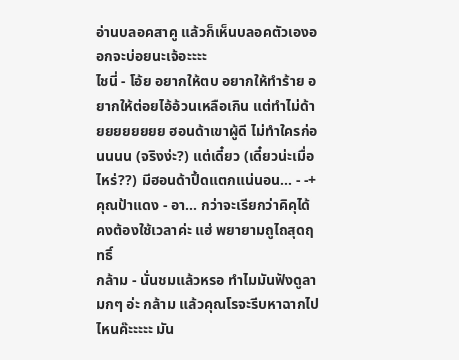อ่านบลอคสาคู แล้วก็เห็นบลอคตัวเองออกจะบ่อยนะเจ้อะะะะ
ไชนี่ - โอ้ย อยากให้ตบ อยากให้ทำร้าย อยากให้ต่อยไอ้อ้วนเหลือเกิน แต่ทำไม่ด้ายยยยยยยย ฮอนด้าเขาผู้ดี ไม่ทำใครก่อนนนน (จริงง่ะ?) แต่เดี๋ยว (เดี๋ยวน่ะเมื่อไหร่??) มีฮอนด้าปึ้ดแตกแน่นอน... - -+
คุณป้าแดง - อา... กว่าจะเรียกว่าคิคุได้ คงต้องใช้เวลาค่ะ แฮ่ พยายามถูไถสุดฤทธิ์
กล้าม - นั่นชมแล้วหรอ ทำไมมันฟังดูลามกๆ อ่ะ กล้าม แล้วคุณโรจะรีบหาฉากไปไหนค๊ะะะะะ มัน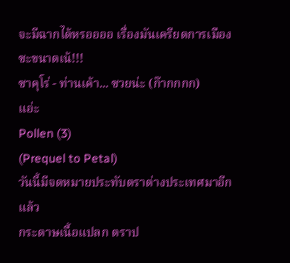จะมีฉากได้หรออออ เรื่องมันเครียดการเมืองซะขนาดเน้!!!
ซาคุโร่ - ท่านเค้า... ซวยน่ะ (ก๊ากกกก)
แอ่ะ
Pollen (3)
(Prequel to Petal)
วันนี้มีจดหมายประทับตราต่างประเทศมาอีกแล้ว
กระดาษเนื้อแปลก ตราป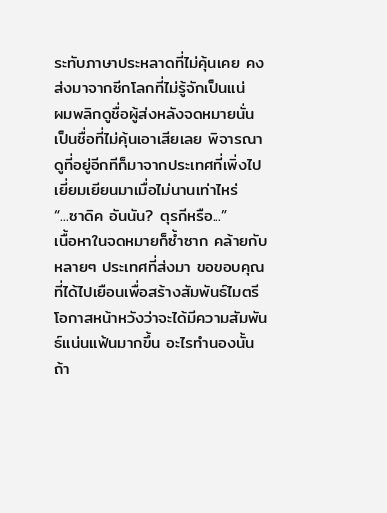ระทับภาษาประหลาดที่ไม่คุ้นเคย คงส่งมาจากซีกโลกที่ไม่รู้จักเป็นแน่
ผมพลิกดูชื่อผู้ส่งหลังจดหมายนั่น เป็นชื่อที่ไม่คุ้นเอาเสียเลย พิจารณาดูที่อยู่อีกทีก็มาจากประเทศที่เพิ่งไปเยี่ยมเยียนมาเมื่อไม่นานเท่าไหร่
“...ซาดิค อันนัน? ตุรกีหรือ...”
เนื้อหาในจดหมายก็ซ้ำซาก คล้ายกับหลายๆ ประเทศที่ส่งมา ขอขอบคุณที่ได้ไปเยือนเพื่อสร้างสัมพันธ์ไมตรี โอกาสหน้าหวังว่าจะได้มีความสัมพันธ์แน่นแฟ้นมากขึ้น อะไรทำนองนั้น ถ้า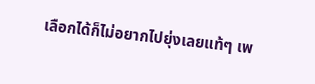เลือกได้ก็ไม่อยากไปยุ่งเลยแท้ๆ เพ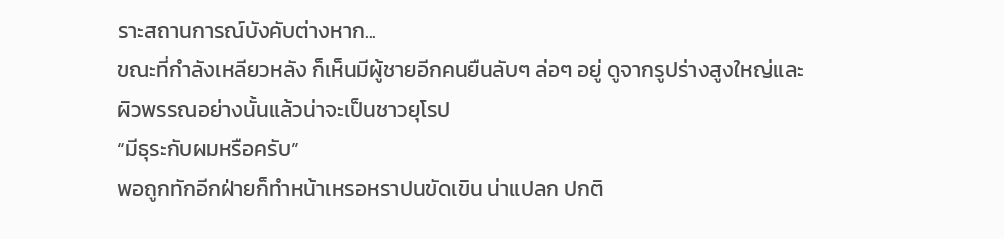ราะสถานการณ์บังคับต่างหาก...
ขณะที่กำลังเหลียวหลัง ก็เห็นมีผู้ชายอีกคนยืนลับๆ ล่อๆ อยู่ ดูจากรูปร่างสูงใหญ่และผิวพรรณอย่างนั้นแล้วน่าจะเป็นชาวยุโรป
“มีธุระกับผมหรือครับ”
พอถูกทักอีกฝ่ายก็ทำหน้าเหรอหราปนขัดเขิน น่าแปลก ปกติ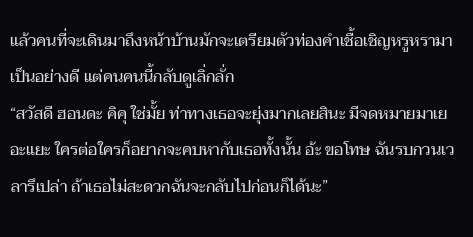แล้วคนที่จะเดินมาถึงหน้าบ้านมักจะเตรียมตัวท่องคำเชื้อเชิญหรูหรามาเป็นอย่างดี แต่คนคนนี้กลับดูเลิ่กลั่ก
“สวัสดี ฮอนดะ คิคุ ใช่มั้ย ท่าทางเธอจะยุ่งมากเลยสินะ มีจดหมายมาเยอะแยะ ใครต่อใครก็อยากจะคบหากับเธอทั้งนั้น อ้ะ ขอโทษ ฉันรบกวนเวลารึเปล่า ถ้าเธอไม่สะดวกฉันจะกลับไปก่อนก็ได้นะ”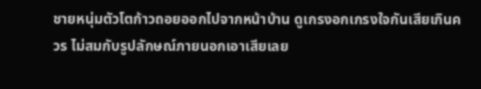ชายหนุ่มตัวโตก้าวถอยออกไปจากหน้าบ้าน ดูเกรงอกเกรงใจกันเสียเกินควร ไม่สมกับรูปลักษณ์ภายนอกเอาเสียเลย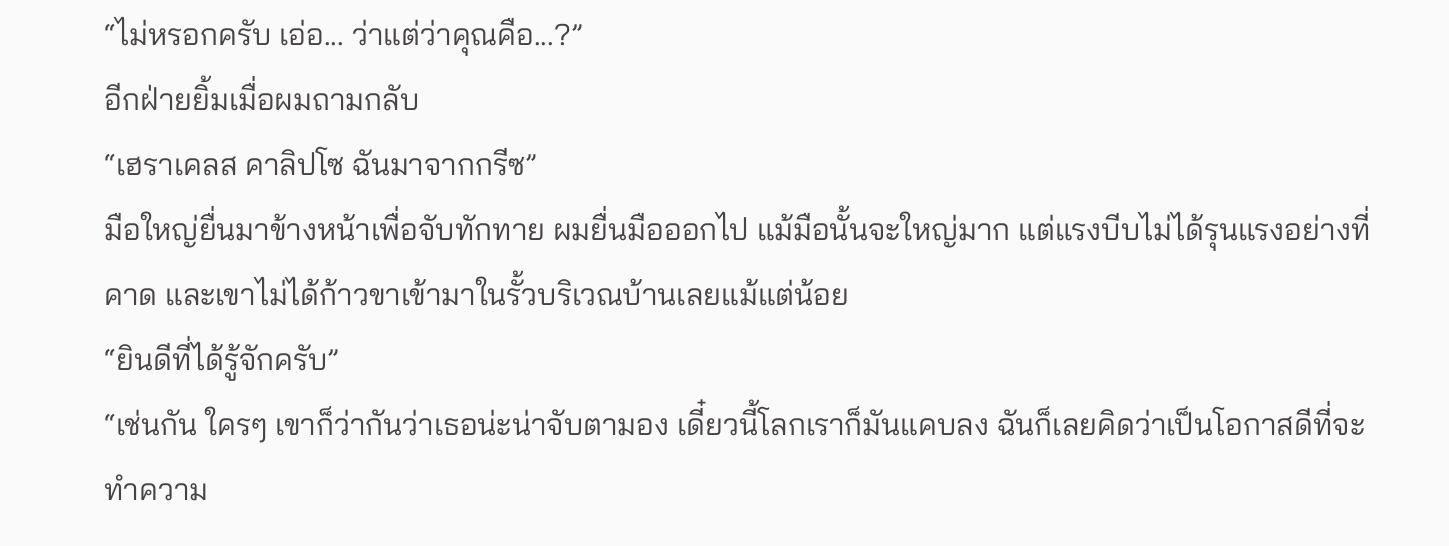“ไม่หรอกครับ เอ่อ... ว่าแต่ว่าคุณคือ...?”
อีกฝ่ายยิ้มเมื่อผมถามกลับ
“เฮราเคลส คาลิปโซ ฉันมาจากกรีซ”
มือใหญ่ยื่นมาข้างหน้าเพื่อจับทักทาย ผมยื่นมือออกไป แม้มือนั้นจะใหญ่มาก แต่แรงบีบไม่ได้รุนแรงอย่างที่คาด และเขาไม่ได้ก้าวขาเข้ามาในรั้วบริเวณบ้านเลยแม้แต่น้อย
“ยินดีที่ได้รู้จักครับ”
“เช่นกัน ใครๆ เขาก็ว่ากันว่าเธอน่ะน่าจับตามอง เดี๋ยวนี้โลกเราก็มันแคบลง ฉันก็เลยคิดว่าเป็นโอกาสดีที่จะทำความ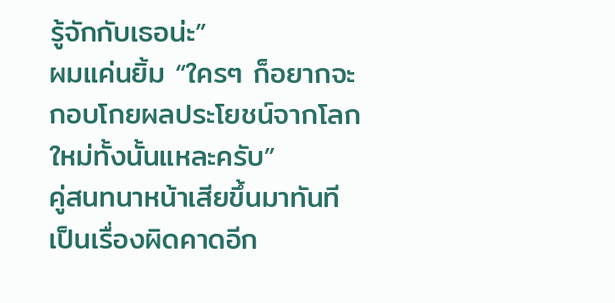รู้จักกับเธอน่ะ”
ผมแค่นยิ้ม “ใครๆ ก็อยากจะกอบโกยผลประโยชน์จากโลกใหม่ทั้งนั้นแหละครับ”
คู่สนทนาหน้าเสียขึ้นมาทันที เป็นเรื่องผิดคาดอีก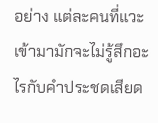อย่าง แต่ละคนที่แวะเข้ามามักจะไม่รู้สึกอะไรกับคำประชดเสียด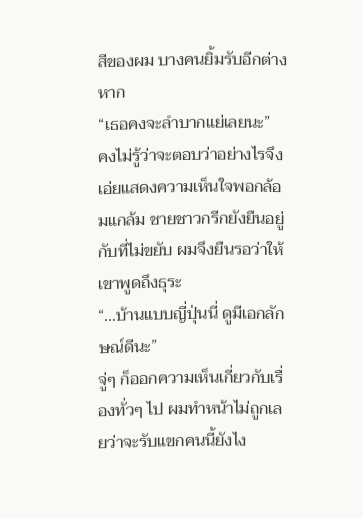สีของผม บางคนยิ้มรับอีกต่างหาก
“เธอคงจะลำบากแย่เลยนะ”
คงไม่รู้ว่าจะตอบว่าอย่างไรจึงเอ่ยแสดงความเห็นใจพอกล้อมแกล้ม ชายชาวกรีกยังยืนอยู่กับที่ไม่ขยับ ผมจึงยืนรอว่าให้เขาพูดถึงธุระ
“...บ้านแบบญี่ปุ่นนี่ ดูมีเอกลักษณ์ดีนะ”
จู่ๆ ก็ออกความเห็นเกี่ยวกับเรื่องทั่วๆ ไป ผมทำหน้าไม่ถูกเลยว่าจะรับแขกคนนี้ยังไง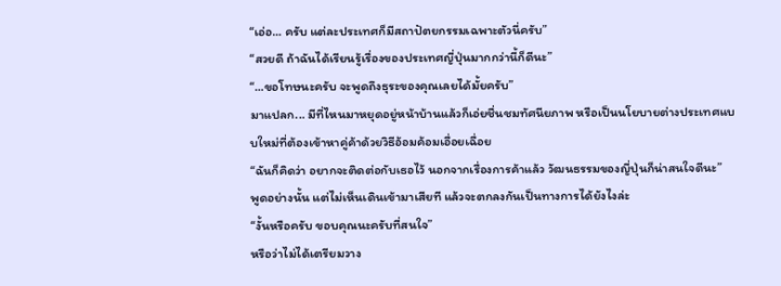“เอ่อ... ครับ แต่ละประเทศก็มีสถาปัตยกรรมเฉพาะตัวนี่ครับ”
“สวยดี ถ้าฉันได้เรียนรู้เรื่องของประเทศญี่ปุ่นมากกว่านี้ก็ดีนะ”
“...ขอโทษนะครับ จะพูดถึงธุระของคุณเลยได้มั้ยครับ”
มาแปลก... มีที่ไหนมาหยุดอยู่หน้าบ้านแล้วก็เอ่ยชื่นชมทัศนียภาพ หรือเป็นนโยบายต่างประเทศแบบใหม่ที่ต้องเข้าหาคู่ค้าด้วยวิธีอ้อมค้อมเอื่อยเฉื่อย
“ฉันก็คิดว่า อยากจะติดต่อกับเธอไว้ นอกจากเรื่องการค้าแล้ว วัฒนธรรมของญี่ปุ่นก็น่าสนใจดีนะ”
พูดอย่างนั้น แต่ไม่เห็นเดินเข้ามาเสียที แล้วจะตกลงกันเป็นทางการได้ยังไงล่ะ
“งั้นหรือครับ ขอบคุณนะครับที่สนใจ”
หรือว่าไม่ได้เตรียมวาง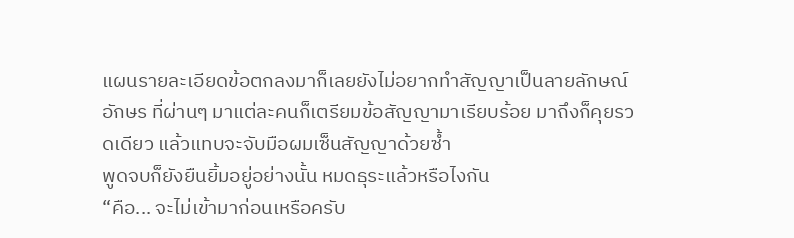แผนรายละเอียดข้อตกลงมาก็เลยยังไม่อยากทำสัญญาเป็นลายลักษณ์อักษร ที่ผ่านๆ มาแต่ละคนก็เตรียมข้อสัญญามาเรียบร้อย มาถึงก็คุยรวดเดียว แล้วแทบจะจับมือผมเซ็นสัญญาด้วยซ้ำ
พูดจบก็ยังยืนยิ้มอยู่อย่างนั้น หมดธุระแล้วหรือไงกัน
“คือ... จะไม่เข้ามาก่อนเหรือครับ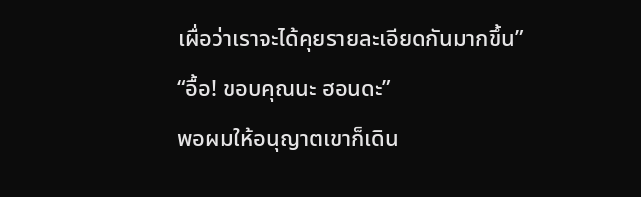เผื่อว่าเราจะได้คุยรายละเอียดกันมากขึ้น”
“อื้อ! ขอบคุณนะ ฮอนดะ”
พอผมให้อนุญาตเขาก็เดิน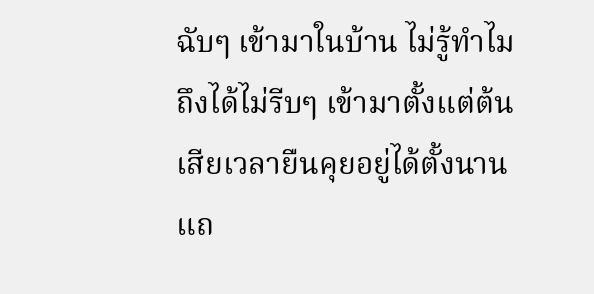ฉับๆ เข้ามาในบ้าน ไม่รู้ทำไมถึงได้ไม่รีบๆ เข้ามาตั้งแต่ต้น เสียเวลายืนคุยอยู่ได้ตั้งนาน แถ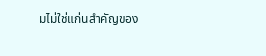มไม่ใช่แก่นสำคัญของ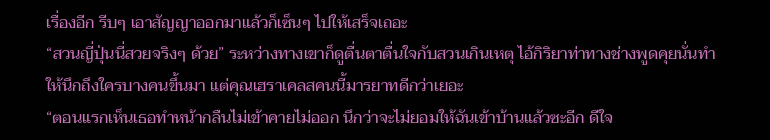เรื่องอีก รีบๆ เอาสัญญาออกมาแล้วก็เซ็นๆ ไปให้เสร็จเถอะ
“สวนญี่ปุ่นนี่สวยจริงๆ ด้วย” ระหว่างทางเขาก็ดูตื่นตาตื่นใจกับสวนเกินเหตุ ไอ้กิริยาท่าทางช่างพูดคุยนั่นทำให้นึกถึงใครบางคนขึ้นมา แต่คุณเฮราเคลสคนนี้มารยาทดีกว่าเยอะ
“ตอนแรกเห็นเธอทำหน้ากลืนไม่เข้าคายไม่ออก นึกว่าจะไม่ยอมให้ฉันเข้าบ้านแล้วซะอีก ดีใจ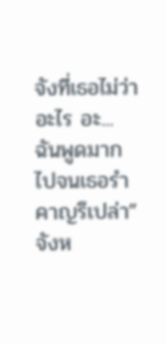จังที่เธอไม่ว่าอะไร อะ... ฉันพูดมากไปจนเธอรำคาญรึเปล่า”
จังห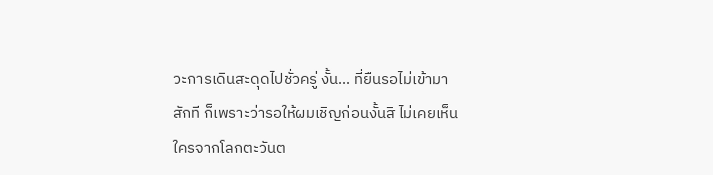วะการเดินสะดุดไปชั่วครู่ งั้น... ที่ยืนรอไม่เข้ามาสักที ก็เพราะว่ารอให้ผมเชิญก่อนงั้นสิ ไม่เคยเห็นใครจากโลกตะวันต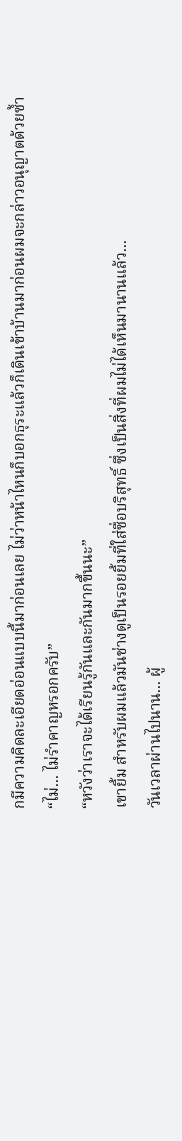กมีความคิดละเอียดอ่อนแบบนี้มาก่อนเลย ไม่ว่าหน้าไหนก็บอกธุระแล้วก็เดินเข้าบ้านมาก่อนผมจะกล่าวอนุญาตด้วยซ้ำ
“ไม่... ไม่รำคาญหรอกครับ”
“หวังว่าเราจะได้เรียนรู้กันและกันมากขึ้นนะ”
เขายิ้ม สำหรับผมแล้วมันช่างดูเป็นรอยยิ้มที่ใส่ซื่อบริสุทธิ์ ซึ่งเป็นสิ่งที่ผมไม่ได้เห็นมานานแล้ว...
วันเวลาผ่านไปนาน... ผู้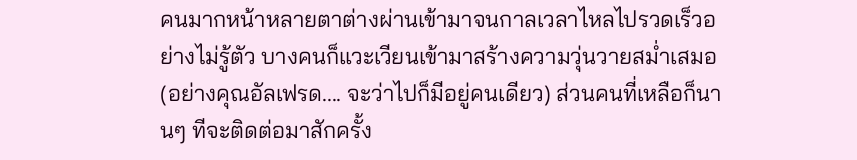คนมากหน้าหลายตาต่างผ่านเข้ามาจนกาลเวลาไหลไปรวดเร็วอย่างไม่รู้ตัว บางคนก็แวะเวียนเข้ามาสร้างความวุ่นวายสม่ำเสมอ (อย่างคุณอัลเฟรด.... จะว่าไปก็มีอยู่คนเดียว) ส่วนคนที่เหลือก็นานๆ ทีจะติดต่อมาสักครั้ง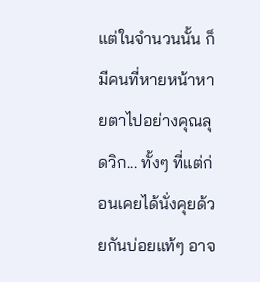แต่ในจำนวนนั้น ก็มีคนที่หายหน้าหายตาไปอย่างคุณลุดวิก... ทั้งๆ ที่แต่ก่อนเคยได้นั่งคุยด้วยกันบ่อยแท้ๆ อาจ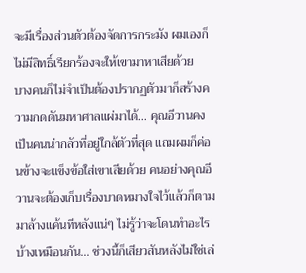จะมีเรื่องส่วนตัวต้องจัดการกระมัง ผมเองก็ไม่มีสิทธิ์เรียกร้องจะให้เขามาหาเสียด้วย
บางคนก็ไม่จำเป็นต้องปรากฏตัวมาก็สร้างความกดดันมหาศาลแผ่มาได้... คุณอีวานคงเป็นคนน่ากลัวที่อยู่ใกล้ตัวที่สุด แถมผมก็ค่อนข้างจะแข็งข้อใส่เขาเสียด้วย คนอย่างคุณอีวานจะต้องเก็บเรื่องบาดหมางใจไว้แล้วก็ตามมาล้างแค้นทีหลังแน่ๆ ไม่รู้ว่าจะโดนทำอะไรบ้างเหมือนกัน... ช่วงนี้ก็เสียวสันหลังไม่ใช่เล่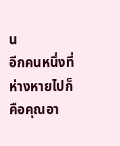น
อีกคนหนึ่งที่ห่างหายไปก็คือคุณอา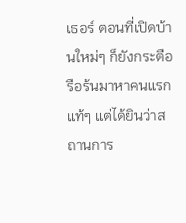เธอร์ ตอนที่เปิดบ้านใหม่ๆ ก็ยังกระตือรือร้นมาหาคนแรกแท้ๆ แต่ได้ยินว่าสถานการ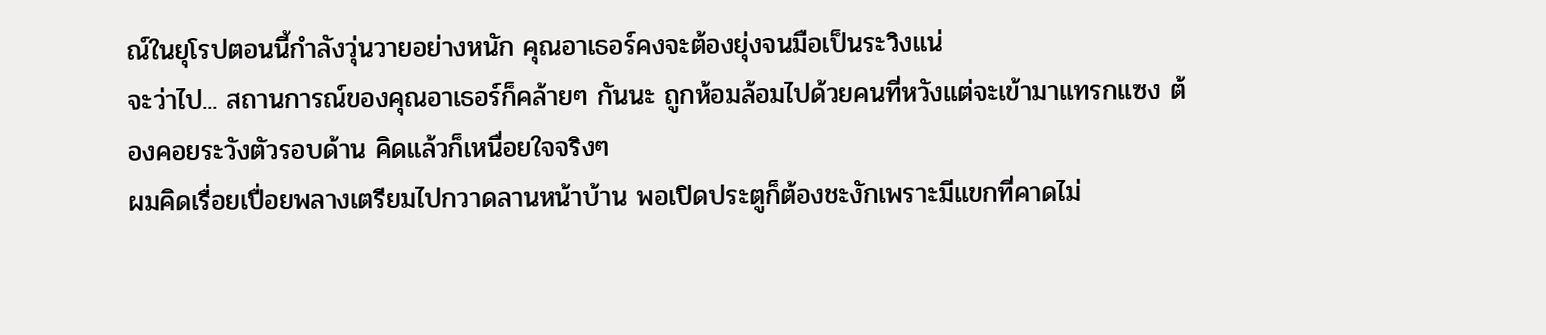ณ์ในยุโรปตอนนี้กำลังวุ่นวายอย่างหนัก คุณอาเธอร์คงจะต้องยุ่งจนมือเป็นระวิงแน่
จะว่าไป... สถานการณ์ของคุณอาเธอร์ก็คล้ายๆ กันนะ ถูกห้อมล้อมไปด้วยคนที่หวังแต่จะเข้ามาแทรกแซง ต้องคอยระวังตัวรอบด้าน คิดแล้วก็เหนื่อยใจจริงๆ
ผมคิดเรื่อยเปื่อยพลางเตรียมไปกวาดลานหน้าบ้าน พอเปิดประตูก็ต้องชะงักเพราะมีแขกที่คาดไม่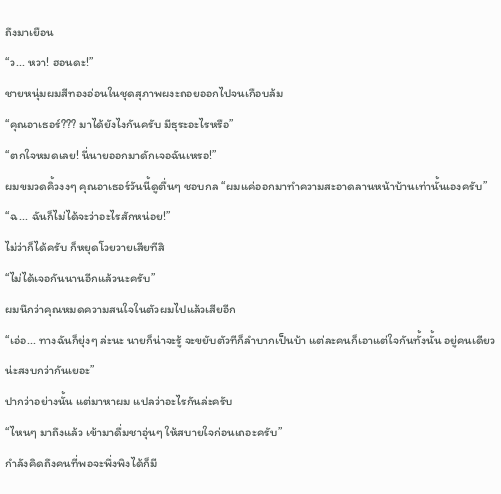ถึงมาเยือน
“ว... หวา! ฮอนดะ!”
ชายหนุ่มผมสีทองอ่อนในชุดสุภาพผงะถอยออกไปจนเกือบล้ม
“คุณอาเธอร์??? มาได้ยังไงกันครับ มีธุระอะไรหรือ”
“ตกใจหมดเลย! นี่นายออกมาดักเจอฉันเหรอ!”
ผมขมวดคิ้วงงๆ คุณอาเธอร์วันนี้ดูตื่นๆ ชอบกล “ผมแค่ออกมาทำความสะอาดลานหน้าบ้านเท่านั้นเองครับ”
“ฉ... ฉันก็ไม่ได้จะว่าอะไรสักหน่อย!”
ไม่ว่าก็ได้ครับ ก็หยุดโวยวายเสียทีสิ
“ไม่ได้เจอกันนานอีกแล้วนะครับ”
ผมนึกว่าคุณหมดความสนใจในตัวผมไปแล้วเสียอีก
“เอ่อ... ทางฉันก็ยุ่งๆ ล่ะนะ นายก็น่าจะรู้ จะขยับตัวทีก็ลำบากเป็นบ้า แต่ละคนก็เอาแต่ใจกันทั้งนั้น อยู่คนเดียวน่ะสงบกว่ากันเยอะ”
ปากว่าอย่างนั้น แต่มาหาผม แปลว่าอะไรกันล่ะครับ
“ไหนๆ มาถึงแล้ว เข้ามาดื่มชาอุ่นๆ ให้สบายใจก่อนเถอะครับ”
กำลังคิดถึงคนที่พอจะพึ่งพิงได้ก็มี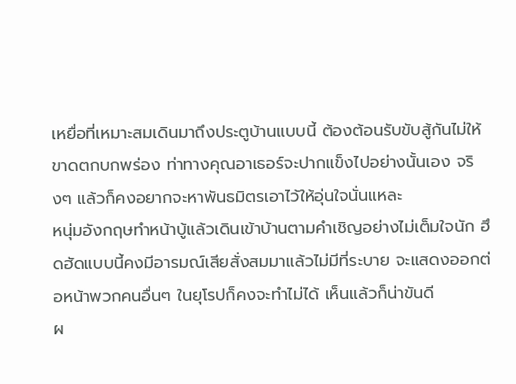เหยื่อที่เหมาะสมเดินมาถึงประตูบ้านแบบนี้ ต้องต้อนรับขับสู้กันไม่ให้ขาดตกบกพร่อง ท่าทางคุณอาเธอร์จะปากแข็งไปอย่างนั้นเอง จริงๆ แล้วก็คงอยากจะหาพันธมิตรเอาไว้ให้อุ่นใจนั่นแหละ
หนุ่มอังกฤษทำหน้าบู้แล้วเดินเข้าบ้านตามคำเชิญอย่างไม่เต็มใจนัก ฮึดฮัดแบบนี้คงมีอารมณ์เสียสั่งสมมาแล้วไม่มีที่ระบาย จะแสดงออกต่อหน้าพวกคนอื่นๆ ในยุโรปก็คงจะทำไม่ได้ เห็นแล้วก็น่าขันดี
ผ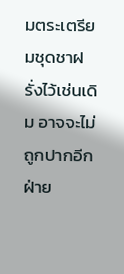มตระเตรียมชุดชาฝรั่งไว้เช่นเดิม อาจจะไม่ถูกปากอีกฝ่าย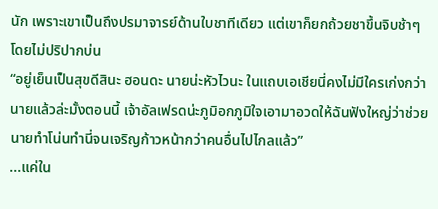นัก เพราะเขาเป็นถึงปรมาจารย์ด้านใบชาทีเดียว แต่เขาก็ยกถ้วยชาขึ้นจิบช้าๆ โดยไม่ปริปากบ่น
“อยู่เย็นเป็นสุขดีสินะ ฮอนดะ นายน่ะหัวไวนะ ในแถบเอเชียนี่คงไม่มีใครเก่งกว่านายแล้วล่ะมั้งตอนนี้ เจ้าอัลเฟรดน่ะภูมิอกภูมิใจเอามาอวดให้ฉันฟังใหญ่ว่าช่วยนายทำโน่นทำนี่จนเจริญก้าวหน้ากว่าคนอื่นไปไกลแล้ว”
...แค่ใน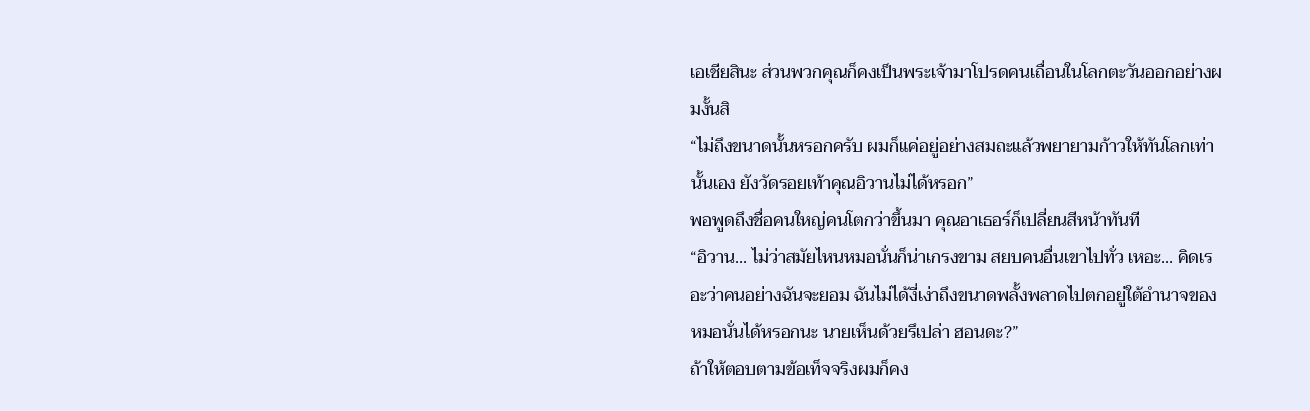เอเชียสินะ ส่วนพวกคุณก็คงเป็นพระเจ้ามาโปรดคนเถื่อนในโลกตะวันออกอย่างผมงั้นสิ
“ไม่ถึงขนาดนั้นหรอกครับ ผมก็แค่อยู่อย่างสมถะแล้วพยายามก้าวให้ทันโลกเท่านั้นเอง ยังวัดรอยเท้าคุณอิวานไม่ได้หรอก”
พอพูดถึงชื่อคนใหญ่คนโตกว่าขึ้นมา คุณอาเธอร์ก็เปลี่ยนสีหน้าทันที
“อิวาน... ไม่ว่าสมัยไหนหมอนั่นก็น่าเกรงขาม สยบคนอื่นเขาไปทั่ว เหอะ... คิดเรอะว่าคนอย่างฉันจะยอม ฉันไม่ได้งี่เง่าถึงขนาดพลั้งพลาดไปตกอยู่ใต้อำนาจของหมอนั่นได้หรอกนะ นายเห็นด้วยรึเปล่า ฮอนดะ?”
ถ้าให้ตอบตามข้อเท็จจริงผมก็คง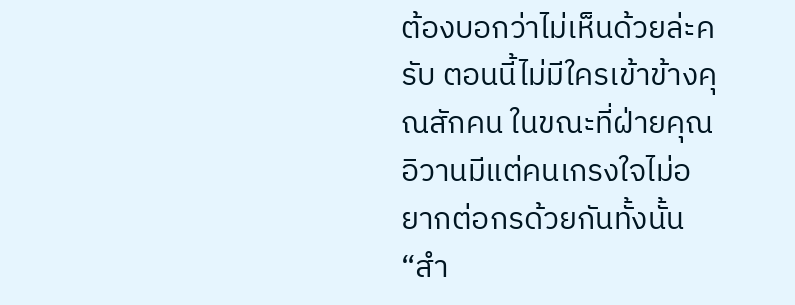ต้องบอกว่าไม่เห็นด้วยล่ะครับ ตอนนี้ไม่มีใครเข้าข้างคุณสักคน ในขณะที่ฝ่ายคุณอิวานมีแต่คนเกรงใจไม่อยากต่อกรด้วยกันทั้งนั้น
“สำ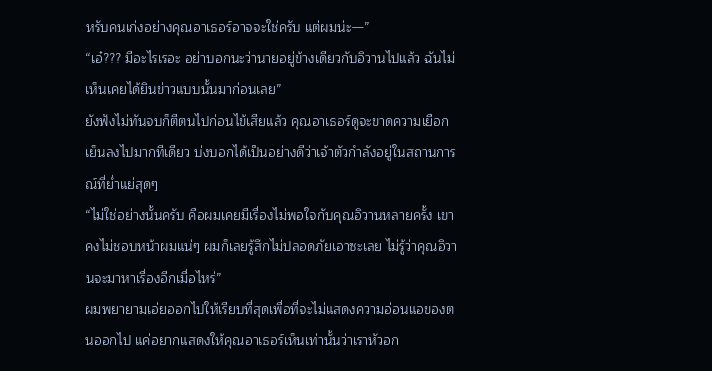หรับคนเก่งอย่างคุณอาเธอร์อาจจะใช่ครับ แต่ผมน่ะ—”
“เอ๋??? มีอะไรเรอะ อย่าบอกนะว่านายอยู่ข้างเดียวกับอิวานไปแล้ว ฉันไม่เห็นเคยได้ยินข่าวแบบนั้นมาก่อนเลย”
ยังฟังไม่ทันจบก็ตีตนไปก่อนไข้เสียแล้ว คุณอาเธอร์ดูจะขาดความเยือกเย็นลงไปมากทีเดียว บ่งบอกได้เป็นอย่างดีว่าเจ้าตัวกำลังอยู่ในสถานการณ์ที่ย่ำแย่สุดๆ
“ไม่ใช่อย่างนั้นครับ คือผมเคยมีเรื่องไม่พอใจกับคุณอิวานหลายครั้ง เขาคงไม่ชอบหน้าผมแน่ๆ ผมก็เลยรู้สึกไม่ปลอดภัยเอาซะเลย ไม่รู้ว่าคุณอิวานจะมาหาเรื่องอีกเมื่อไหร่”
ผมพยายามเอ่ยออกไปให้เรียบที่สุดเพื่อที่จะไม่แสดงความอ่อนแอของตนออกไป แค่อยากแสดงให้คุณอาเธอร์เห็นเท่านั้นว่าเราหัวอก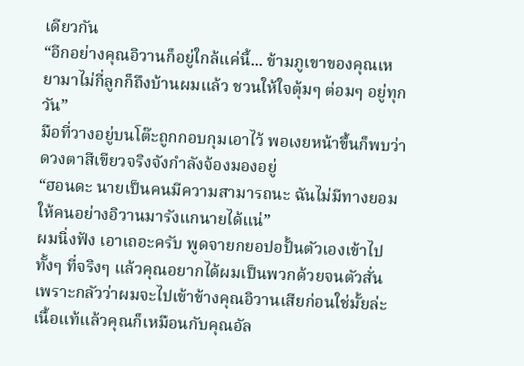เดียวกัน
“อีกอย่างคุณอิวานก็อยู่ใกล้แค่นี้... ข้ามภูเขาของคุณเหยามาไม่กี่ลูกก็ถึงบ้านผมแล้ว ชวนให้ใจตุ้มๆ ต่อมๆ อยู่ทุกวัน”
มือที่วางอยู่บนโต๊ะถูกกอบกุมเอาไว้ พอเงยหน้าขึ้นก็พบว่าดวงตาสีเขียวจริงจังกำลังจ้องมองอยู่
“ฮอนดะ นายเป็นคนมีความสามารถนะ ฉันไม่มีทางยอมให้คนอย่างอิวานมารังแกนายได้แน่”
ผมนิ่งฟัง เอาเถอะครับ พูดจายกยอปอปั้นตัวเองเข้าไป ทั้งๆ ที่จริงๆ แล้วคุณอยากได้ผมเป็นพวกด้วยจนตัวสั่น เพราะกลัวว่าผมจะไปเข้าข้างคุณอิวานเสียก่อนใช่มั้ยล่ะ
เนื้อแท้แล้วคุณก็เหมือนกับคุณอัล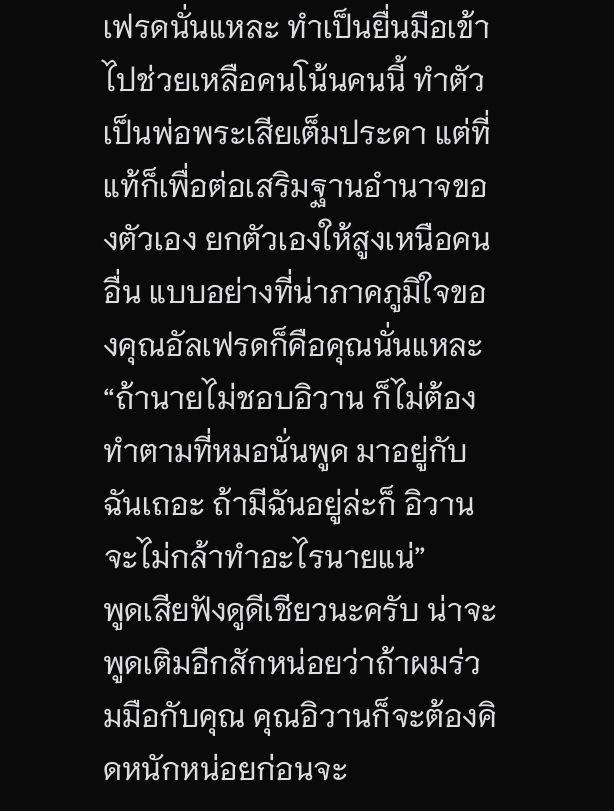เฟรดนั่นแหละ ทำเป็นยื่นมือเข้าไปช่วยเหลือคนโน้นคนนี้ ทำตัวเป็นพ่อพระเสียเต็มประดา แต่ที่แท้ก็เพื่อต่อเสริมฐานอำนาจของตัวเอง ยกตัวเองให้สูงเหนือคนอื่น แบบอย่างที่น่าภาคภูมิใจของคุณอัลเฟรดก็คือคุณนั่นแหละ
“ถ้านายไม่ชอบอิวาน ก็ไม่ต้องทำตามที่หมอนั่นพูด มาอยู่กับฉันเถอะ ถ้ามีฉันอยู่ล่ะก็ อิวานจะไม่กล้าทำอะไรนายแน่”
พูดเสียฟังดูดีเชียวนะครับ น่าจะพูดเติมอีกสักหน่อยว่าถ้าผมร่วมมือกับคุณ คุณอิวานก็จะต้องคิดหนักหน่อยก่อนจะ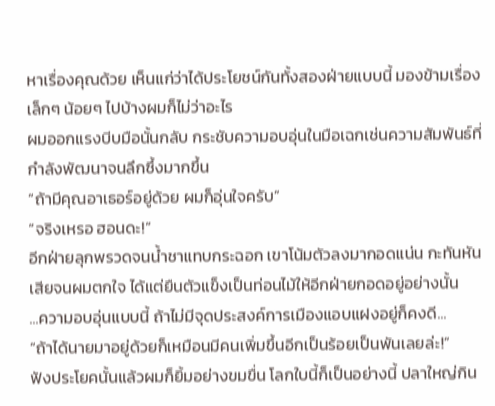หาเรื่องคุณด้วย เห็นแก่ว่าได้ประโยชน์กันทั้งสองฝ่ายแบบนี้ มองข้ามเรื่องเล็กๆ น้อยๆ ไปบ้างผมก็ไม่ว่าอะไร
ผมออกแรงบีบมือนั้นกลับ กระชับความอบอุ่นในมือเฉกเช่นความสัมพันธ์ที่กำลังพัฒนาจนลึกซึ้งมากขึ้น
“ถ้ามีคุณอาเธอร์อยู่ด้วย ผมก็อุ่นใจครับ”
“จริงเหรอ ฮอนดะ!”
อีกฝ่ายลุกพรวดจนน้ำชาแทบกระฉอก เขาโน้มตัวลงมากอดแน่น กะทันหันเสียจนผมตกใจ ได้แต่ยืนตัวแข็งเป็นท่อนไม้ให้อีกฝ่ายกอดอยู่อย่างนั้น
...ความอบอุ่นแบบนี้ ถ้าไม่มีจุดประสงค์การเมืองแอบแฝงอยู่ก็คงดี...
“ถ้าได้นายมาอยู่ด้วยก็เหมือนมีคนเพิ่มขึ้นอีกเป็นร้อยเป็นพันเลยล่ะ!”
ฟังประโยคนั้นแล้วผมก็ยิ้มอย่างขมขื่น โลกใบนี้ก็เป็นอย่างนี้ ปลาใหญ่กิน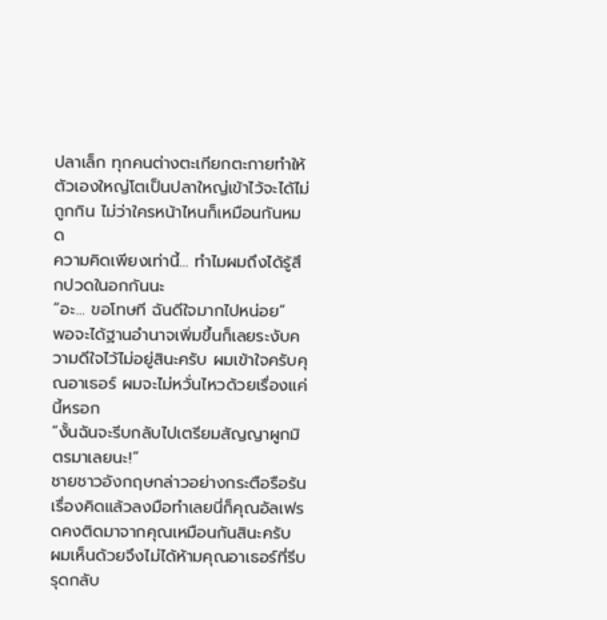ปลาเล็ก ทุกคนต่างตะเกียกตะกายทำให้ตัวเองใหญ่โตเป็นปลาใหญ่เข้าไว้จะได้ไม่ถูกกิน ไม่ว่าใครหน้าไหนก็เหมือนกันหมด
ความคิดเพียงเท่านี้... ทำไมผมถึงได้รู้สึกปวดในอกกันนะ
“อะ... ขอโทษที ฉันดีใจมากไปหน่อย”
พอจะได้ฐานอำนาจเพิ่มขึ้นก็เลยระงับความดีใจไว้ไม่อยู่สินะครับ ผมเข้าใจครับคุณอาเธอร์ ผมจะไม่หวั่นไหวด้วยเรื่องแค่นี้หรอก
“งั้นฉันจะรีบกลับไปเตรียมสัญญาผูกมิตรมาเลยนะ!”
ชายชาวอังกฤษกล่าวอย่างกระตือรือร้น เรื่องคิดแล้วลงมือทำเลยนี่ก็คุณอัลเฟรดคงติดมาจากคุณเหมือนกันสินะครับ
ผมเห็นด้วยจึงไม่ได้ห้ามคุณอาเธอร์ที่รีบรุดกลับ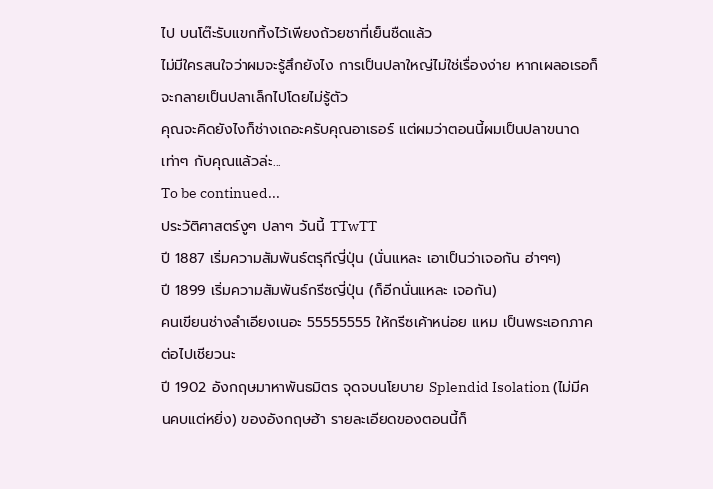ไป บนโต๊ะรับแขกทิ้งไว้เพียงถ้วยชาที่เย็นชืดแล้ว
ไม่มีใครสนใจว่าผมจะรู้สึกยังไง การเป็นปลาใหญ่ไม่ใช่เรื่องง่าย หากเผลอเรอก็จะกลายเป็นปลาเล็กไปโดยไม่รู้ตัว
คุณจะคิดยังไงก็ช่างเถอะครับคุณอาเธอร์ แต่ผมว่าตอนนี้ผมเป็นปลาขนาดเท่าๆ กับคุณแล้วล่ะ...
To be continued...
ประวัติศาสตร์งูๆ ปลาๆ วันนี้ TTwTT
ปี 1887 เริ่มความสัมพันธ์ตรุกีญี่ปุ่น (นั่นแหละ เอาเป็นว่าเจอกัน ฮ่าๆๆ)
ปี 1899 เริ่มความสัมพันธ์กรีซญี่ปุ่น (ก็อีกนั่นแหละ เจอกัน)
คนเขียนช่างลำเอียงเนอะ 55555555 ให้กรีซเค้าหน่อย แหม เป็นพระเอกภาคต่อไปเชียวนะ
ปี 1902 อังกฤษมาหาพันธมิตร จุดจบนโยบาย Splendid Isolation (ไม่มีคนคบแต่หยิ่ง) ของอังกฤษฮ้า รายละเอียดของตอนนี้ก็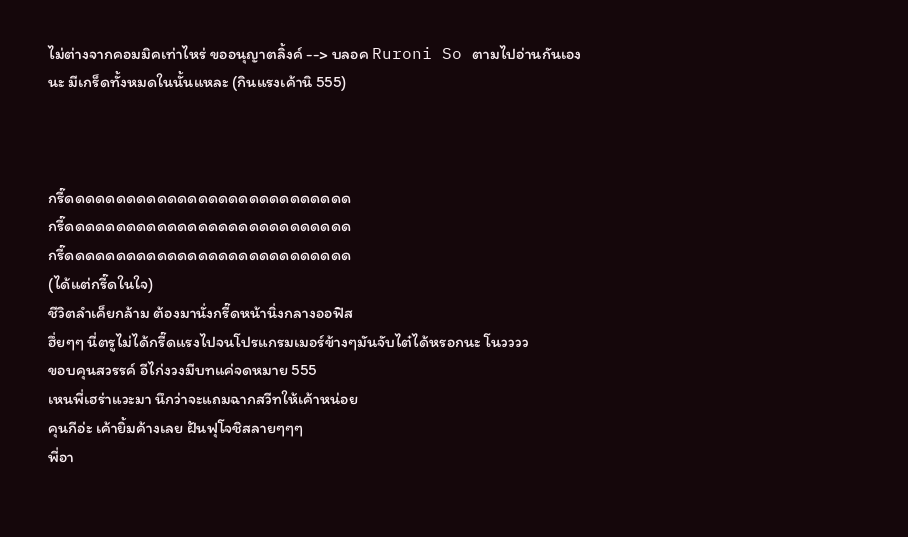ไม่ต่างจากคอมมิคเท่าไหร่ ขออนุญาตลิ้งค์ --> บลอค Ruroni So ตามไปอ่านกันเองนะ มีเกร็ดทั้งหมดในนั้นแหละ (กินแรงเค้านิ 555)



กรี๊ดดดดดดดดดดดดดดดดดดดดดดดดดดดด
กรี๊ดดดดดดดดดดดดดดดดดดดดดดดดดดดด
กรี๊ดดดดดดดดดดดดดดดดดดดดดดดดดดดด
(ได้แต่กรี๊ดในใจ)
ชีวิตลำเค็ยกล้าม ต้องมานั่งกรี๊ดหน้านิ่งกลางออฟิส
ฮึ่ยๆๆ นี่ตรูไม่ได้กรี๊ดแรงไปจนโปรแกรมเมอร์ข้างๆมันจับไต๋ได้หรอกนะ โนวววว
ขอบคุนสวรรค์ อีไก่งวงมีบทแค่จดหมาย 555
เหนพี่เฮร่าแวะมา นึกว่าจะแถมฉากสวีทให้เค้าหน่อย
คุนกีอ่ะ เค้ายิ้มค้างเลย ฝันฟุโจชิสลายๆๆๆ
พี่อา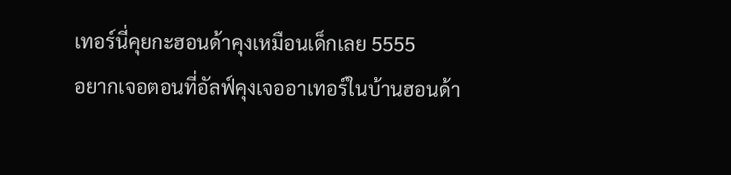เทอร์นี่คุยกะฮอนด้าคุงเหมือนเด็กเลย 5555
อยากเจอตอนที่อัลฟ์คุงเจออาเทอร์ในบ้านฮอนด้า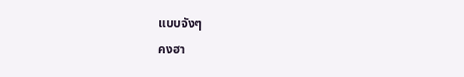แบบจังๆ
คงฮา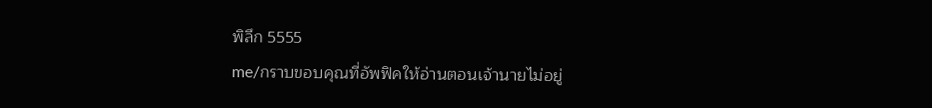พิลึก 5555
me/กราบขอบคุณที่อัพฟิคให้อ่านตอนเจ้านายไม่อยู่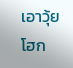เอาวุ้ย โฮก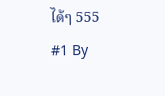ได้ๆ 555
#1 By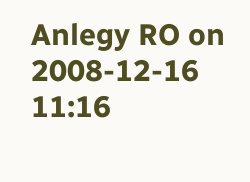Anlegy RO on 2008-12-16 11:16